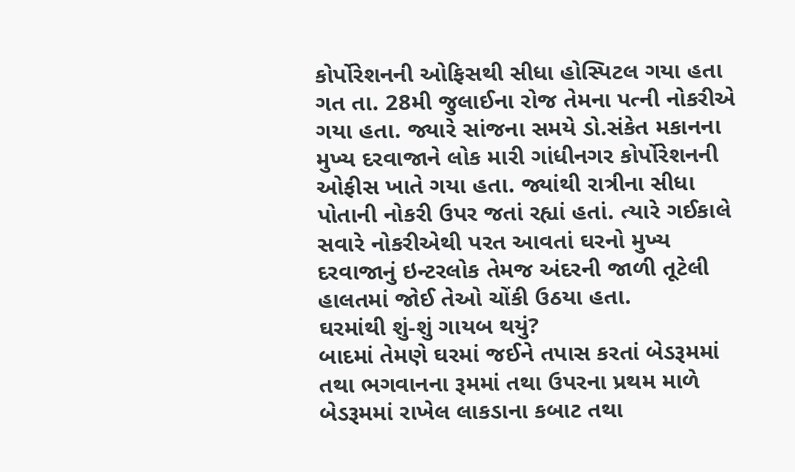કોર્પોરેશનની ઓફિસથી સીધા હોસ્પિટલ ગયા હતા
ગત તા. 28મી જુલાઈના રોજ તેમના પત્ની નોકરીએ ગયા હતા. જ્યારે સાંજના સમયે ડો.સંકેત મકાનના મુખ્ય દરવાજાને લોક મારી ગાંધીનગર કોર્પોરેશનની ઓફીસ ખાતે ગયા હતા. જ્યાંથી રાત્રીના સીધા પોતાની નોકરી ઉપર જતાં રહ્યાં હતાં. ત્યારે ગઈકાલે સવારે નોકરીએથી પરત આવતાં ઘરનો મુખ્ય દરવાજાનું ઇન્ટરલોક તેમજ અંદરની જાળી તૂટેલી હાલતમાં જોઈ તેઓ ચોંકી ઉઠયા હતા.
ઘરમાંથી શું-શું ગાયબ થયું?
બાદમાં તેમણે ઘરમાં જઈને તપાસ કરતાં બેડરૂમમાં તથા ભગવાનના રૂમમાં તથા ઉપરના પ્રથમ માળે બેડરૂમમાં રાખેલ લાકડાના કબાટ તથા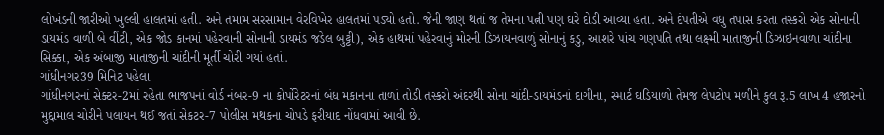લોખંડની જારીઓ ખુલ્લી હાલતમાં હતી. અને તમામ સરસામાન વેરવિખેર હાલતમાં પડ્યો હતો. જેની જાણ થતાં જ તેમના પત્ની પણ ઘરે દોડી આવ્યા હતા. અને દંપતીએ વધુ તપાસ કરતા તસ્કરો એક સોનાની ડાયમંડ વાળી બે વીંટી, એક જોડ કાનમાં પહેરવાની સોનાની ડાયમંડ જડેલ બુટ્ટી), એક હાથમાં પહેરવાનું મોરની ડિઝાયનવાળું સોનાનું કડુ, આશરે પાંચ ગણપતિ તથા લક્ષ્મી માતાજીની ડિઝાઇનવાળા ચાંદીના સિક્કા, એક અંબાજી માતાજીની ચાંદીની મૂર્તી ચોરી ગયાં હતાં.
ગાંધીનગર39 મિનિટ પહેલા
ગાંધીનગરનાં સેક્ટર-2માં રહેતા ભાજપનાં વોર્ડ નંબર-9 ના કોર્પોરેટરનાં બંધ મકાનના તાળાં તોડી તસ્કરો અંદરથી સોના ચાંદી-ડાયમંડનાં દાગીના, સ્માર્ટ ઘડિયાળો તેમજ લેપટોપ મળીને કુલ રૂ.5 લાખ 4 હજારનો મુદ્દામાલ ચોરીને પલાયન થઈ જતાં સેકટર-7 પોલીસ મથકના ચોપડે ફરીયાદ નોંધવામાં આવી છે.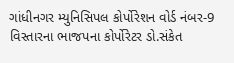ગાંધીનગર મ્યુનિસિપલ કોર્પોરેશન વોર્ડ નંબર-9 વિસ્તારના ભાજપના કોર્પોરેટર ડો.સંકેત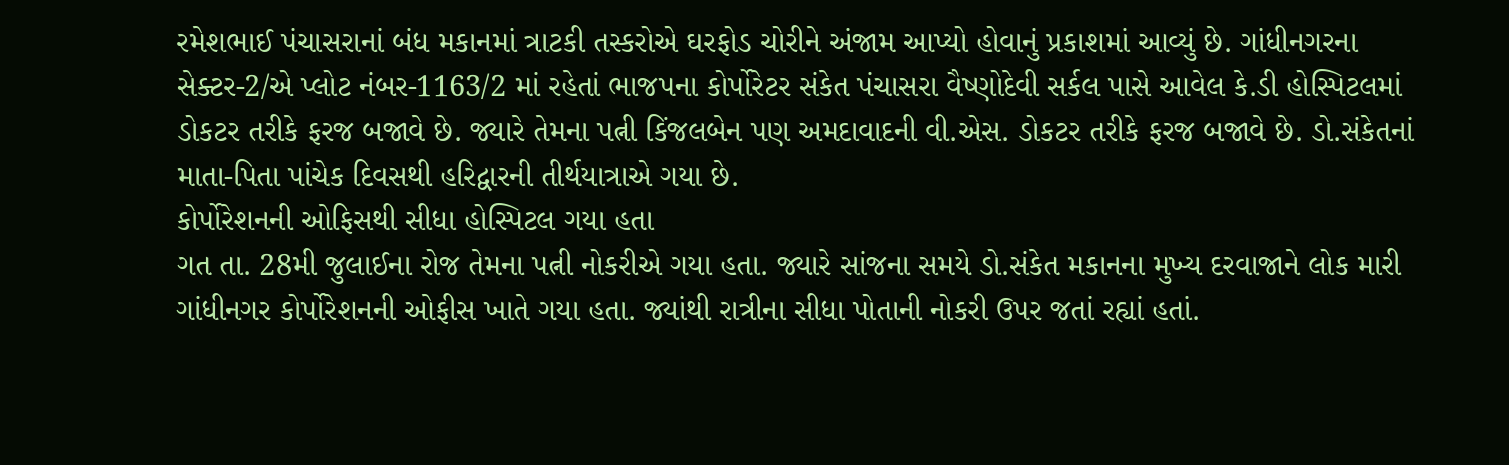રમેશભાઈ પંચાસરાનાં બંધ મકાનમાં ત્રાટકી તસ્કરોએ ઘરફોડ ચોરીને અંજામ આપ્યો હોવાનું પ્રકાશમાં આવ્યું છે. ગાંધીનગરના સેક્ટર-2/એ પ્લોટ નંબર-1163/2 માં રહેતાં ભાજપના કોર્પોરેટર સંકેત પંચાસરા વૈષ્ણોદેવી સર્કલ પાસે આવેલ કે.ડી હોસ્પિટલમાં ડોકટર તરીકે ફરજ બજાવે છે. જ્યારે તેમના પત્ની કિંજલબેન પણ અમદાવાદની વી.એસ. ડોકટર તરીકે ફરજ બજાવે છે. ડો.સંકેતનાં માતા-પિતા પાંચેક દિવસથી હરિદ્વારની તીર્થયાત્રાએ ગયા છે.
કોર્પોરેશનની ઓફિસથી સીધા હોસ્પિટલ ગયા હતા
ગત તા. 28મી જુલાઈના રોજ તેમના પત્ની નોકરીએ ગયા હતા. જ્યારે સાંજના સમયે ડો.સંકેત મકાનના મુખ્ય દરવાજાને લોક મારી ગાંધીનગર કોર્પોરેશનની ઓફીસ ખાતે ગયા હતા. જ્યાંથી રાત્રીના સીધા પોતાની નોકરી ઉપર જતાં રહ્યાં હતાં.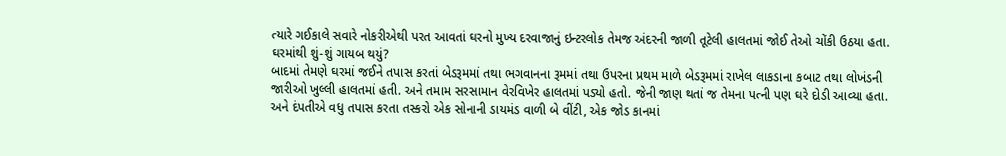ત્યારે ગઈકાલે સવારે નોકરીએથી પરત આવતાં ઘરનો મુખ્ય દરવાજાનું ઇન્ટરલોક તેમજ અંદરની જાળી તૂટેલી હાલતમાં જોઈ તેઓ ચોંકી ઉઠયા હતા.
ઘરમાંથી શું-શું ગાયબ થયું?
બાદમાં તેમણે ઘરમાં જઈને તપાસ કરતાં બેડરૂમમાં તથા ભગવાનના રૂમમાં તથા ઉપરના પ્રથમ માળે બેડરૂમમાં રાખેલ લાકડાના કબાટ તથા લોખંડની જારીઓ ખુલ્લી હાલતમાં હતી. અને તમામ સરસામાન વેરવિખેર હાલતમાં પડ્યો હતો. જેની જાણ થતાં જ તેમના પત્ની પણ ઘરે દોડી આવ્યા હતા. અને દંપતીએ વધુ તપાસ કરતા તસ્કરો એક સોનાની ડાયમંડ વાળી બે વીંટી, એક જોડ કાનમાં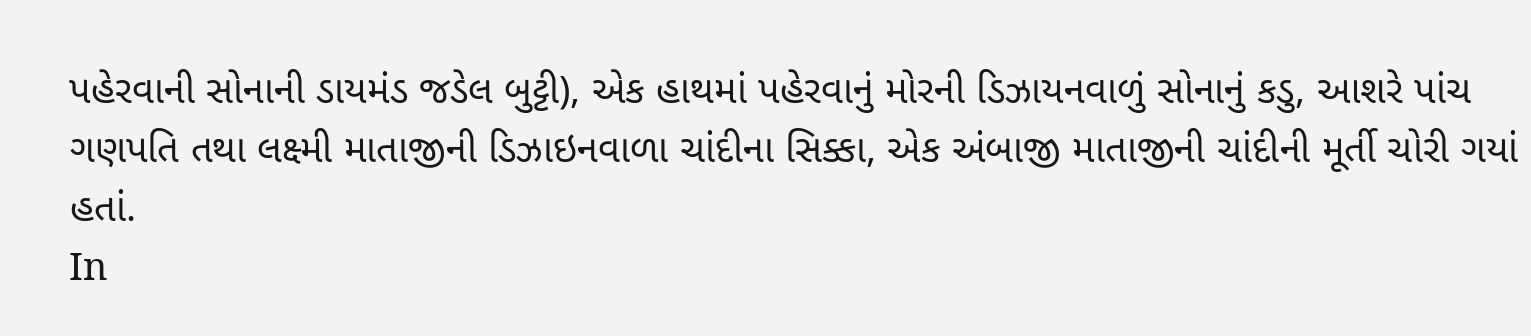પહેરવાની સોનાની ડાયમંડ જડેલ બુટ્ટી), એક હાથમાં પહેરવાનું મોરની ડિઝાયનવાળું સોનાનું કડુ, આશરે પાંચ ગણપતિ તથા લક્ષ્મી માતાજીની ડિઝાઇનવાળા ચાંદીના સિક્કા, એક અંબાજી માતાજીની ચાંદીની મૂર્તી ચોરી ગયાં હતાં.
In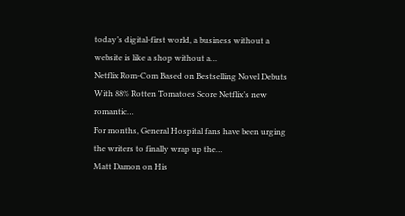today’s digital-first world, a business without a website is like a shop without a…
Netflix Rom-Com Based on Bestselling Novel Debuts With 88% Rotten Tomatoes Score Netflix’s new romantic…
For months, General Hospital fans have been urging the writers to finally wrap up the…
Matt Damon on His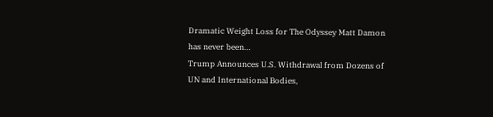Dramatic Weight Loss for The Odyssey Matt Damon has never been…
Trump Announces U.S. Withdrawal from Dozens of UN and International Bodies,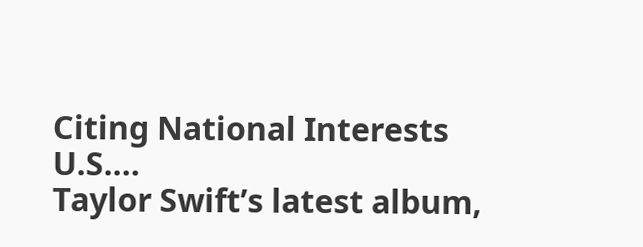Citing National Interests U.S.…
Taylor Swift’s latest album,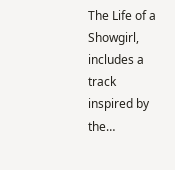The Life of a Showgirl, includes a track inspired by the…